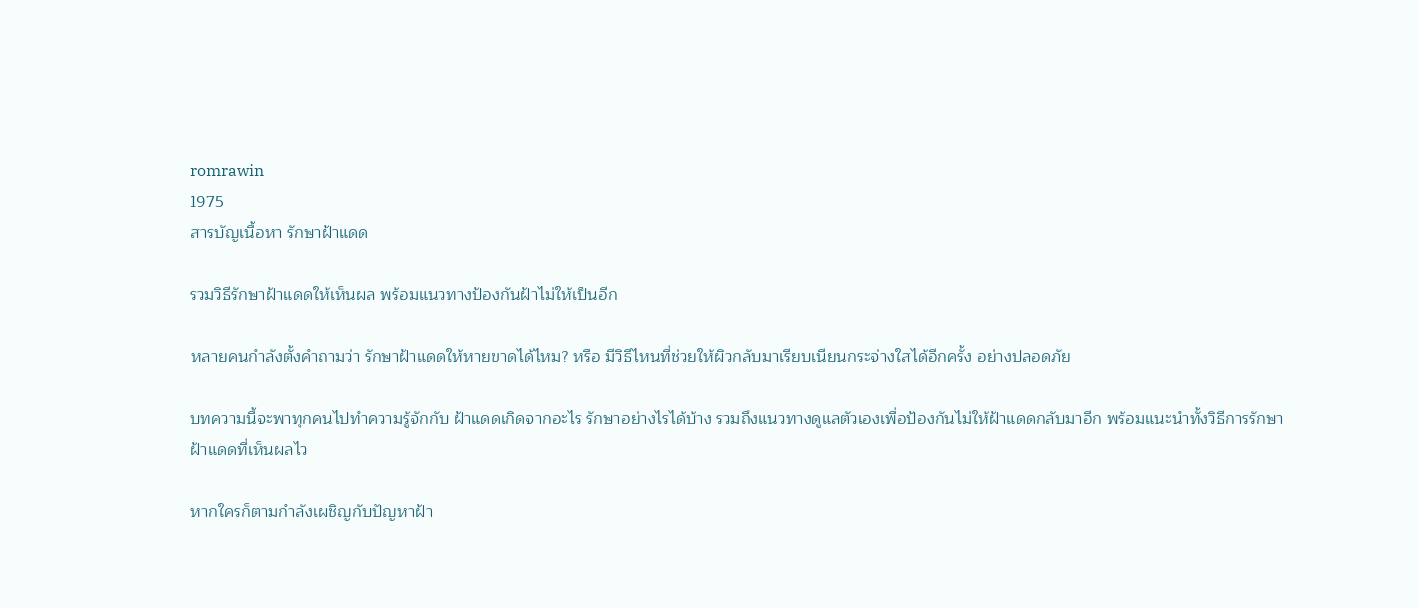romrawin
1975
สารบัญเนื้อหา รักษาฝ้าแดด

รวมวิธีรักษาฝ้าแดดให้เห็นผล พร้อมแนวทางป้องกันฝ้าไม่ให้เป็นอีก

หลายคนกำลังตั้งคำถามว่า รักษาฝ้าแดดให้หายขาดได้ไหม? หรือ มีวิธีไหนที่ช่วยให้ผิวกลับมาเรียบเนียนกระจ่างใสได้อีกครั้ง อย่างปลอดภัย

บทความนี้จะพาทุกคนไปทำความรู้จักกับ ฝ้าแดดเกิดจากอะไร รักษาอย่างไรได้บ้าง รวมถึงแนวทางดูแลตัวเองเพื่อป้องกันไม่ให้ฝ้าแดดกลับมาอีก พร้อมแนะนำทั้งวิธีการรักษาฝ้าแดดที่เห็นผลไว

หากใครก็ตามกำลังเผชิญกับปัญหาฝ้า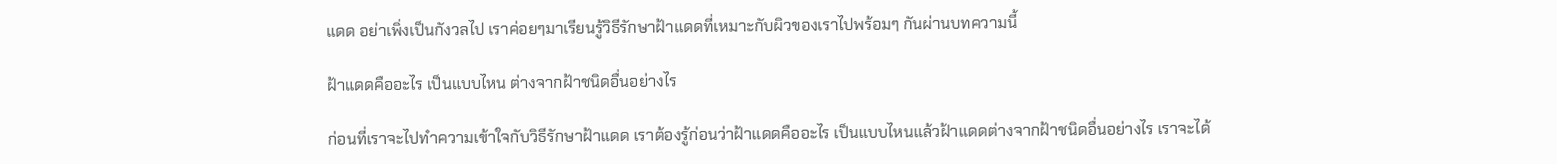แดด อย่าเพิ่งเป็นกังวลไป เราค่อยๆมาเรียนรู้วิธีรักษาฝ้าแดดที่เหมาะกับผิวของเราไปพร้อมๆ กันผ่านบทความนี้

ฝ้าแดดคืออะไร เป็นแบบไหน ต่างจากฝ้าชนิดอื่นอย่างไร

ก่อนที่เราจะไปทำความเข้าใจกับวิธีรักษาฝ้าแดด เราต้องรู้ก่อนว่าฝ้าแดดคืออะไร เป็นแบบไหนแล้วฝ้าแดดต่างจากฝ้าชนิดอื่นอย่างไร เราจะได้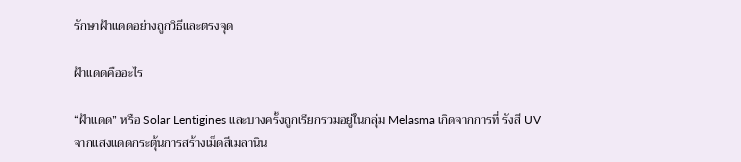รักษาฝ้าแดดอย่างถูกวิธีและตรงจุด

ฝ้าแดดคืออะไร

“ฝ้าแดด” หรือ Solar Lentigines และบางครั้งถูกเรียกรวมอยู่ในกลุ่ม Melasma เกิดจากการที่ รังสี UV จากแสงแดดกระตุ้นการสร้างเม็ดสีเมลานิน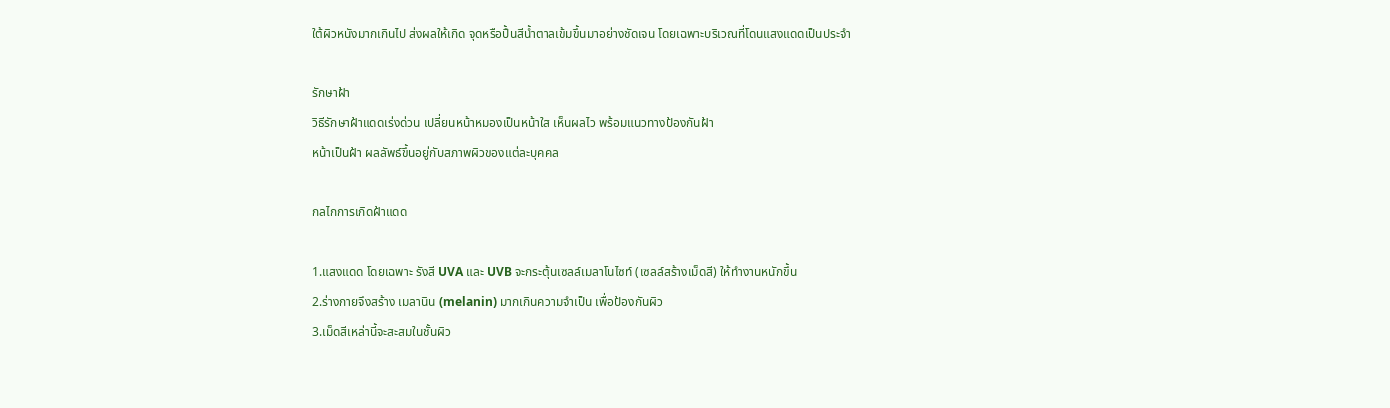ใต้ผิวหนังมากเกินไป ส่งผลให้เกิด จุดหรือปื้นสีน้ำตาลเข้มขึ้นมาอย่างชัดเจน โดยเฉพาะบริเวณที่โดนแสงแดดเป็นประจำ

รักษาฝ้า
วิธีรักษาฝ้าแดดเร่งด่วน เปลี่ยนหน้าหมองเป็นหน้าใส เห็นผลไว พร้อมแนวทางป้องกันฝ้า
หน้าเป็นฝ้า ผลลัพธ์ขึ้นอยู่กับสภาพผิวของแต่ละบุคคล

กลไกการเกิดฝ้าแดด

1.แสงแดด โดยเฉพาะ รังสี UVA และ UVB จะกระตุ้นเซลล์เมลาโนไซท์ (เซลล์สร้างเม็ดสี) ให้ทำงานหนักขึ้น
2.ร่างกายจึงสร้าง เมลานิน (melanin) มากเกินความจำเป็น เพื่อป้องกันผิว
3.เม็ดสีเหล่านี้จะสะสมในชั้นผิว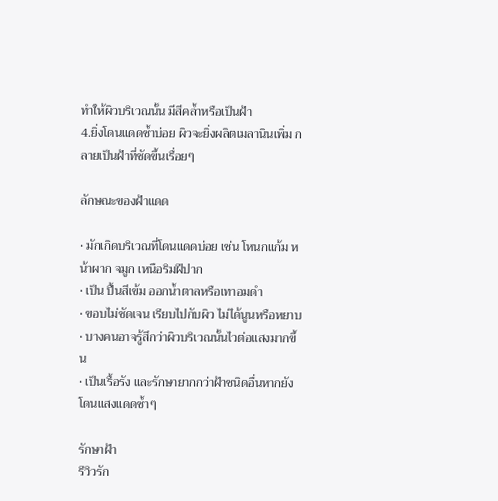ทำให้ผิวบริเวณนั้น มีสีคล้ำหรือเป็นฝ้า
4.ยิ่งโดนแดดซ้ำบ่อย ผิวจะยิ่งผลิตเมลานินเพิ่ม กลายเป็นฝ้าที่ชัดขึ้นเรื่อยๆ

ลักษณะของฝ้าแดด

• มักเกิดบริเวณที่โดนแดดบ่อย เช่น โหนกแก้ม หน้าผาก จมูก เหนือริมฝีปาก
• เป็น ปื้นสีเข้ม ออกน้ำตาลหรือเทาอมดำ
• ขอบไม่ชัดเจน เรียบไปกับผิว ไม่ได้นูนหรือหยาบ
• บางคนอาจรู้สึกว่าผิวบริเวณนั้นไวต่อแสงมากขึ้น
• เป็นเรื้อรัง และรักษายากกว่าฝ้าชนิดอื่นหากยังโดนแสงแดดซ้ำๆ

รักษาฝ้า
รีวิวรัก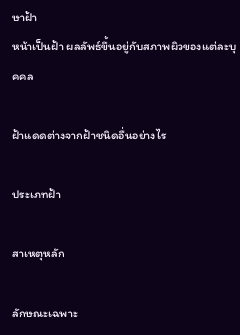ษาฝ้า
หน้าเป็นฝ้า ผลลัพธ์ขึ้นอยู่กับสภาพผิวของแต่ละบุคคล

ฝ้าแดดต่างจากฝ้าชนิดอื่นอย่างไร

ประเภทฝ้า

สาเหตุหลัก

ลักษณะเฉพาะ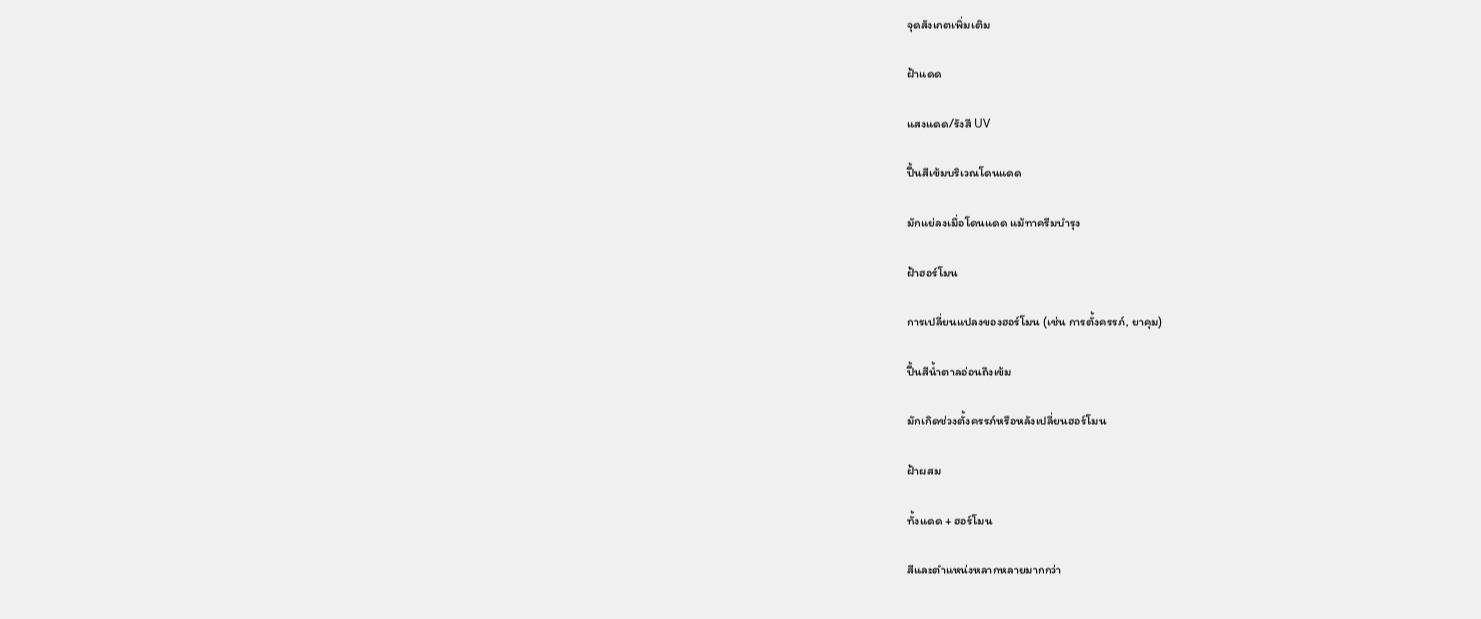จุดสังเกตเพิ่มเติม

ฝ้าแดด

แสงแดด/รังสี UV

ปื้นสีเข้มบริเวณโดนแดด

มักแย่ลงเมื่อโดนแดด แม้ทาครีมบำรุง

ฝ้าฮอร์โมน

การเปลี่ยนแปลงของฮอร์โมน (เช่น การตั้งครรภ์, ยาคุม)

ปื้นสีน้ำตาลอ่อนถึงเข้ม

มักเกิดช่วงตั้งครรภ์หรือหลังเปลี่ยนฮอร์โมน

ฝ้าผสม

ทั้งแดด + ฮอร์โมน

สีและตำแหน่งหลากหลายมากกว่า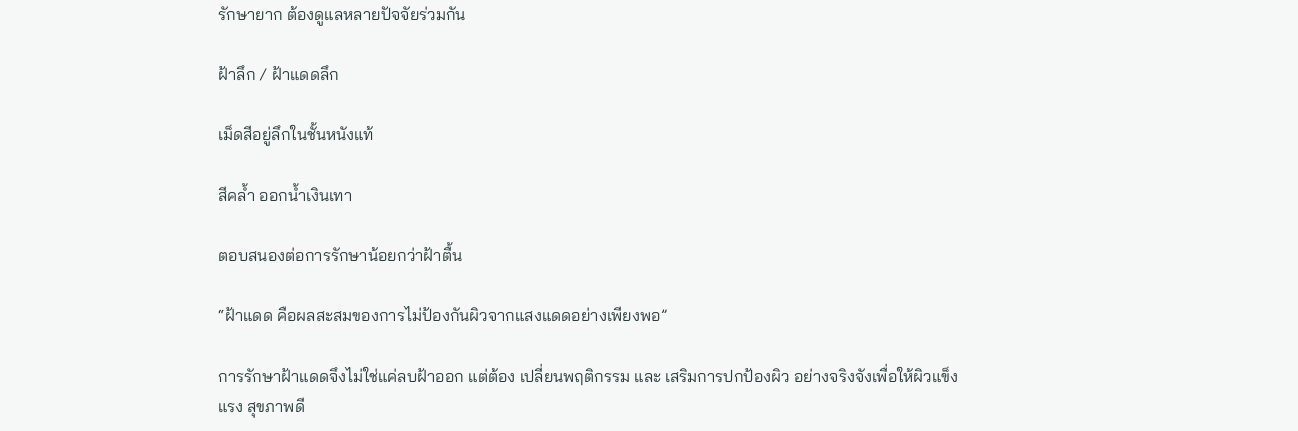รักษายาก ต้องดูแลหลายปัจจัยร่วมกัน

ฝ้าลึก / ฝ้าแดดลึก

เม็ดสีอยู่ลึกในชั้นหนังแท้

สีคล้ำ ออกน้ำเงินเทา

ตอบสนองต่อการรักษาน้อยกว่าฝ้าตื้น

“ฝ้าแดด คือผลสะสมของการไม่ป้องกันผิวจากแสงแดดอย่างเพียงพอ”

การรักษาฝ้าแดดจึงไม่ใช่แค่ลบฝ้าออก แต่ต้อง เปลี่ยนพฤติกรรม และ เสริมการปกป้องผิว อย่างจริงจังเพื่อให้ผิวแข็งแรง สุขภาพดี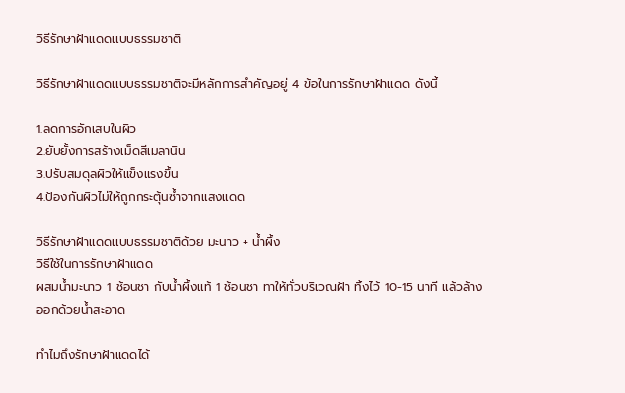วิธีรักษาฝ้าแดดแบบธรรมชาติ

วิธีรักษาฝ้าแดดแบบธรรมชาติจะมีหลักการสำคัญอยู่ 4 ข้อในการรักษาฝ้าแดด ดังนี้

1.ลดการอักเสบในผิว
2.ยับยั้งการสร้างเม็ดสีเมลานิน
3.ปรับสมดุลผิวให้แข็งแรงขึ้น
4.ป้องกันผิวไม่ให้ถูกกระตุ้นซ้ำจากแสงแดด

วิธีรักษาฝ้าแดดแบบธรรมชาติด้วย มะนาว + น้ำผึ้ง
วิธีใช้ในการรักษาฝ้าแดด
ผสมน้ำมะนาว 1 ช้อนชา กับน้ำผึ้งแท้ 1 ช้อนชา ทาให้ทั่วบริเวณฝ้า ทิ้งไว้ 10-15 นาที แล้วล้างออกด้วยน้ำสะอาด

ทำไมถึงรักษาฝ้าแดดได้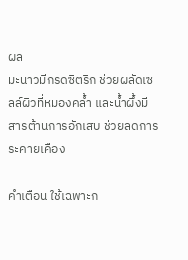ผล
มะนาวมีกรดซิตริก ช่วยผลัดเซลล์ผิวที่หมองคล้ำ และน้ำผึ้งมีสารต้านการอักเสบ ช่วยลดการระคายเคือง

คำเตือน ใช้เฉพาะก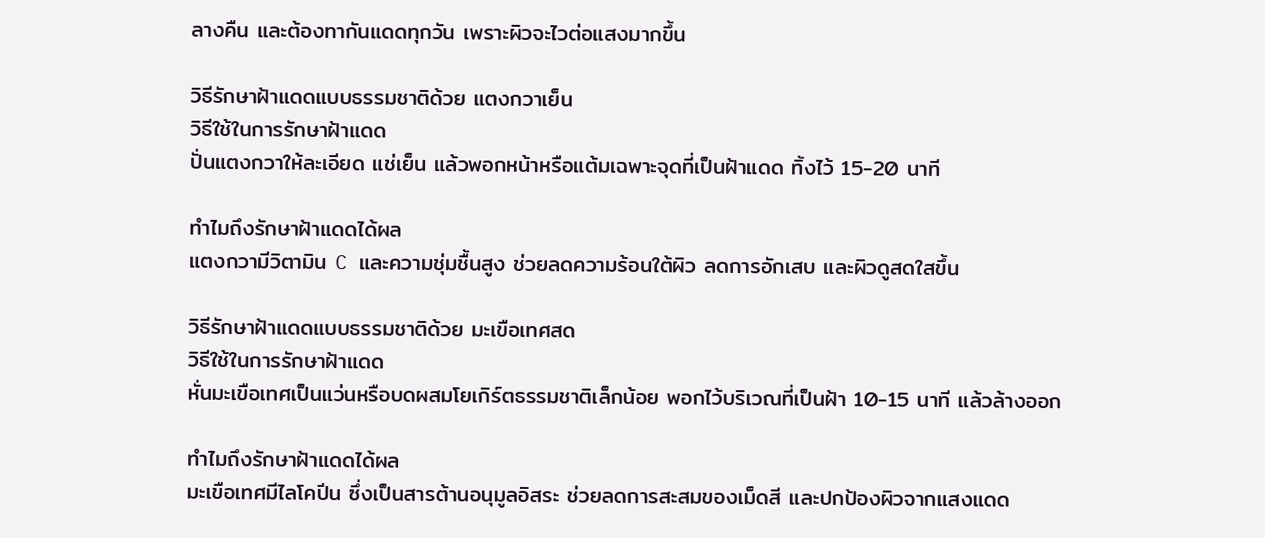ลางคืน และต้องทากันแดดทุกวัน เพราะผิวจะไวต่อแสงมากขึ้น

วิธีรักษาฝ้าแดดแบบธรรมชาติด้วย แตงกวาเย็น
วิธีใช้ในการรักษาฝ้าแดด
ปั่นแตงกวาให้ละเอียด แช่เย็น แล้วพอกหน้าหรือแต้มเฉพาะจุดที่เป็นฝ้าแดด ทิ้งไว้ 15-20 นาที

ทำไมถึงรักษาฝ้าแดดได้ผล
แตงกวามีวิตามิน C และความชุ่มชื้นสูง ช่วยลดความร้อนใต้ผิว ลดการอักเสบ และผิวดูสดใสขึ้น

วิธีรักษาฝ้าแดดแบบธรรมชาติด้วย มะเขือเทศสด
วิธีใช้ในการรักษาฝ้าแดด
หั่นมะเขือเทศเป็นแว่นหรือบดผสมโยเกิร์ตธรรมชาติเล็กน้อย พอกไว้บริเวณที่เป็นฝ้า 10-15 นาที แล้วล้างออก

ทำไมถึงรักษาฝ้าแดดได้ผล
มะเขือเทศมีไลโคปีน ซึ่งเป็นสารต้านอนุมูลอิสระ ช่วยลดการสะสมของเม็ดสี และปกป้องผิวจากแสงแดด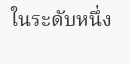ในระดับหนึ่ง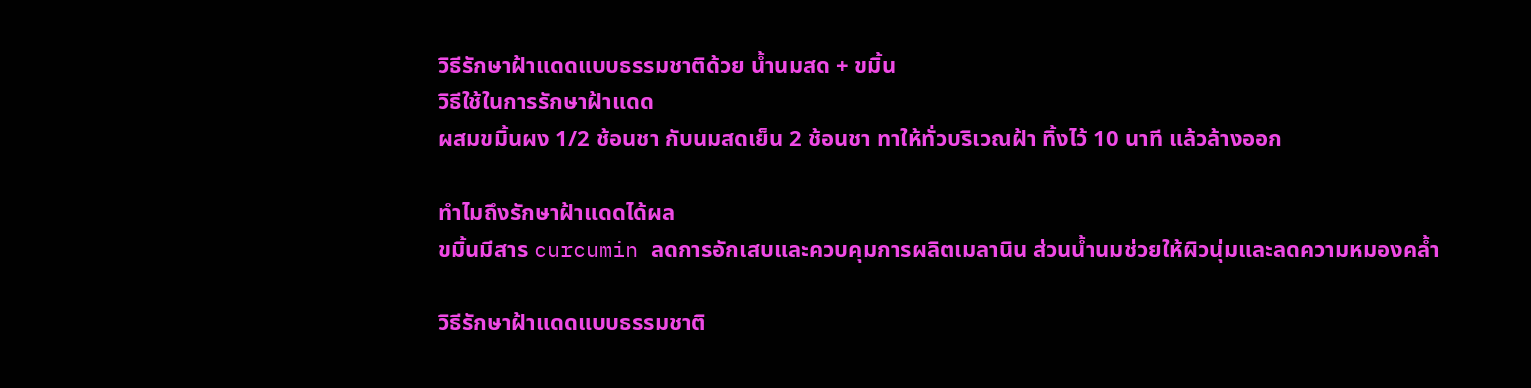วิธีรักษาฝ้าแดดแบบธรรมชาติด้วย น้ำนมสด + ขมิ้น
วิธีใช้ในการรักษาฝ้าแดด
ผสมขมิ้นผง 1/2 ช้อนชา กับนมสดเย็น 2 ช้อนชา ทาให้ทั่วบริเวณฝ้า ทิ้งไว้ 10 นาที แล้วล้างออก

ทำไมถึงรักษาฝ้าแดดได้ผล
ขมิ้นมีสาร curcumin ลดการอักเสบและควบคุมการผลิตเมลานิน ส่วนน้ำนมช่วยให้ผิวนุ่มและลดความหมองคล้ำ

วิธีรักษาฝ้าแดดแบบธรรมชาติ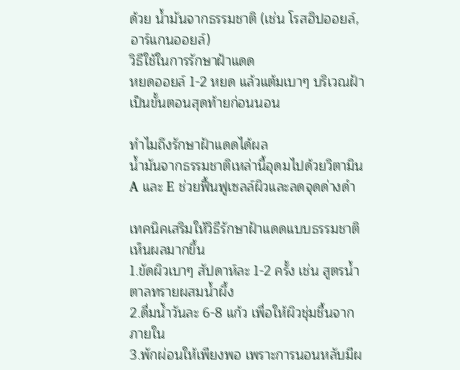ด้วย น้ำมันจากธรรมชาติ (เช่น โรสฮิปออยล์, อาร์แกนออยล์)
วิธีใช้ในการรักษาฝ้าแดด
หยดออยล์ 1-2 หยด แล้วแต้มเบาๆ บริเวณฝ้าเป็นขั้นตอนสุดท้ายก่อนนอน

ทำไมถึงรักษาฝ้าแดดได้ผล
น้ำมันจากธรรมชาติเหล่านี้อุดมไปด้วยวิตามิน A และ E ช่วยฟื้นฟูเซลล์ผิวและลดจุดด่างดำ

เทคนิคเสริมให้วิธีรักษาฝ้าแดดแบบธรรมชาติเห็นผลมากขึ้น
1.ขัดผิวเบาๆ สัปดาห์ละ 1-2 ครั้ง เช่น สูตรน้ำตาลทรายผสมน้ำผึ้ง
2.ดื่มน้ำวันละ 6-8 แก้ว เพื่อให้ผิวชุ่มชื้นจากภายใน
3.พักผ่อนให้เพียงพอ เพราะการนอนหลับมีผ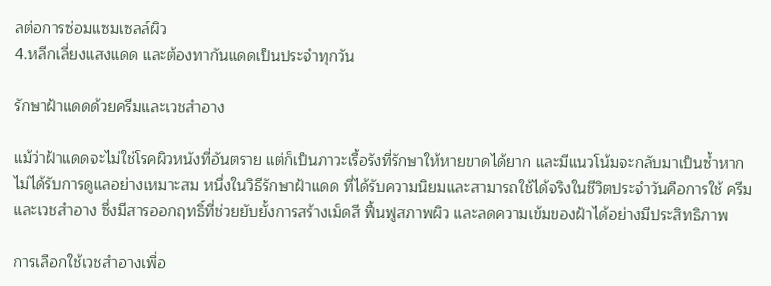ลต่อการซ่อมแซมเซลล์ผิว
4.หลีกเลี่ยงแสงแดด และต้องทากันแดดเป็นประจำทุกวัน

รักษาฝ้าแดดด้วยครีมและเวชสำอาง

แม้ว่าฝ้าแดดจะไม่ใช่โรคผิวหนังที่อันตราย แต่ก็เป็นภาวะเรื้อรังที่รักษาให้หายขาดได้ยาก และมีแนวโน้มจะกลับมาเป็นซ้ำหากไม่ได้รับการดูแลอย่างเหมาะสม หนึ่งในวิธีรักษาฝ้าแดด ที่ได้รับความนิยมและสามารถใช้ได้จริงในชีวิตประจำวันคือการใช้ ครีมและเวชสำอาง ซึ่งมีสารออกฤทธิ์ที่ช่วยยับยั้งการสร้างเม็ดสี ฟื้นฟูสภาพผิว และลดความเข้มของฝ้าได้อย่างมีประสิทธิภาพ

การเลือกใช้เวชสำอางเพื่อ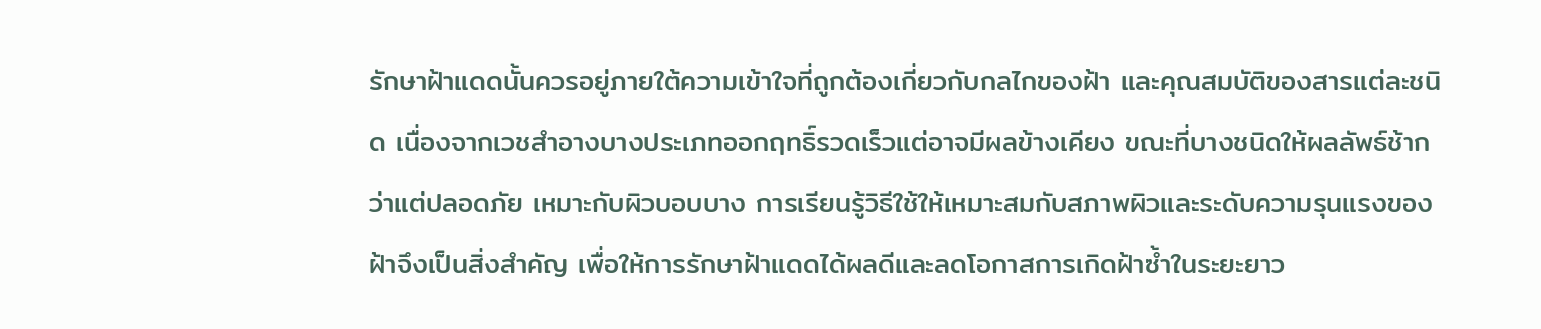รักษาฝ้าแดดนั้นควรอยู่ภายใต้ความเข้าใจที่ถูกต้องเกี่ยวกับกลไกของฝ้า และคุณสมบัติของสารแต่ละชนิด เนื่องจากเวชสำอางบางประเภทออกฤทธิ์รวดเร็วแต่อาจมีผลข้างเคียง ขณะที่บางชนิดให้ผลลัพธ์ช้ากว่าแต่ปลอดภัย เหมาะกับผิวบอบบาง การเรียนรู้วิธีใช้ให้เหมาะสมกับสภาพผิวและระดับความรุนแรงของฝ้าจึงเป็นสิ่งสำคัญ เพื่อให้การรักษาฝ้าแดดได้ผลดีและลดโอกาสการเกิดฝ้าซ้ำในระยะยาว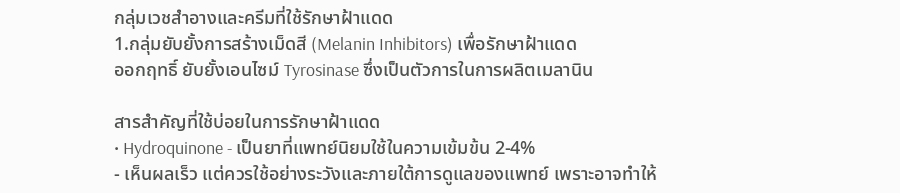กลุ่มเวชสำอางและครีมที่ใช้รักษาฝ้าแดด
1.กลุ่มยับยั้งการสร้างเม็ดสี (Melanin Inhibitors) เพื่อรักษาฝ้าแดด
ออกฤทธิ์ ยับยั้งเอนไซม์ Tyrosinase ซึ่งเป็นตัวการในการผลิตเมลานิน

สารสำคัญที่ใช้บ่อยในการรักษาฝ้าแดด
• Hydroquinone - เป็นยาที่แพทย์นิยมใช้ในความเข้มข้น 2-4%
- เห็นผลเร็ว แต่ควรใช้อย่างระวังและภายใต้การดูแลของแพทย์ เพราะอาจทำให้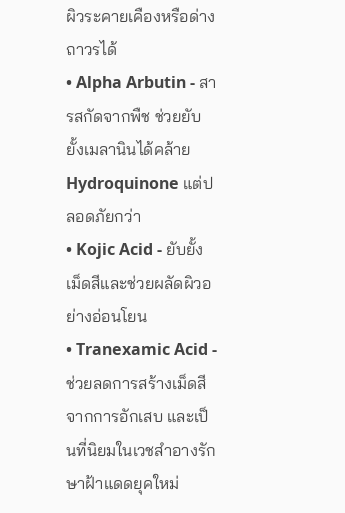ผิวระคายเคืองหรือด่างถาวรได้
• Alpha Arbutin - สารสกัดจากพืช ช่วยยับยั้งเมลานินได้คล้าย Hydroquinone แต่ปลอดภัยกว่า
• Kojic Acid - ยับยั้งเม็ดสีและช่วยผลัดผิวอย่างอ่อนโยน
• Tranexamic Acid - ช่วยลดการสร้างเม็ดสีจากการอักเสบ และเป็นที่นิยมในเวชสำอางรักษาฝ้าแดดยุคใหม่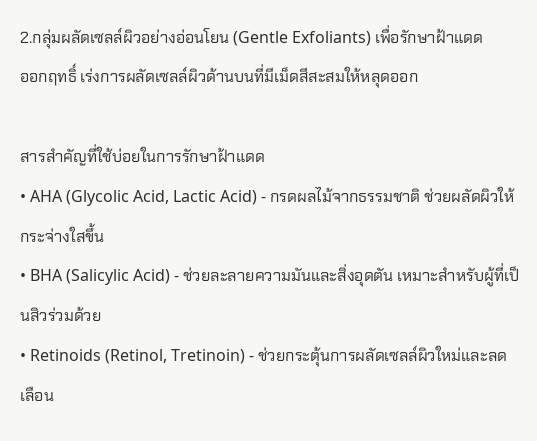2.กลุ่มผลัดเซลล์ผิวอย่างอ่อนโยน (Gentle Exfoliants) เพื่อรักษาฝ้าแดด
ออกฤทธิ์ เร่งการผลัดเซลล์ผิวด้านบนที่มีเม็ดสีสะสมให้หลุดออก

สารสำคัญที่ใช้บ่อยในการรักษาฝ้าแดด
• AHA (Glycolic Acid, Lactic Acid) - กรดผลไม้จากธรรมชาติ ช่วยผลัดผิวให้กระจ่างใสขึ้น
• BHA (Salicylic Acid) - ช่วยละลายความมันและสิ่งอุดตัน เหมาะสำหรับผู้ที่เป็นสิวร่วมด้วย
• Retinoids (Retinol, Tretinoin) - ช่วยกระตุ้นการผลัดเซลล์ผิวใหม่และลดเลือน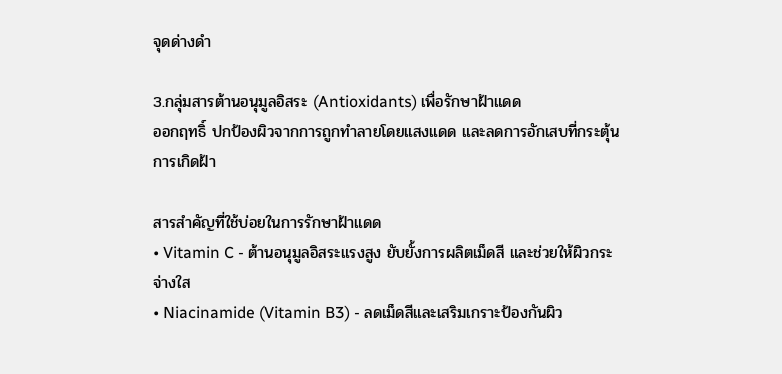จุดด่างดำ

3.กลุ่มสารต้านอนุมูลอิสระ (Antioxidants) เพื่อรักษาฝ้าแดด
ออกฤทธิ์ ปกป้องผิวจากการถูกทำลายโดยแสงแดด และลดการอักเสบที่กระตุ้นการเกิดฝ้า

สารสำคัญที่ใช้บ่อยในการรักษาฝ้าแดด
• Vitamin C - ต้านอนุมูลอิสระแรงสูง ยับยั้งการผลิตเม็ดสี และช่วยให้ผิวกระจ่างใส
• Niacinamide (Vitamin B3) - ลดเม็ดสีและเสริมเกราะป้องกันผิว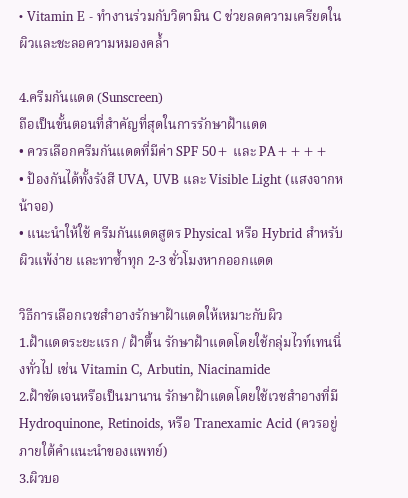• Vitamin E - ทำงานร่วมกับวิตามิน C ช่วยลดความเครียดในผิวและชะลอความหมองคล้ำ

4.ครีมกันแดด (Sunscreen)
ถือเป็นขั้นตอนที่สำคัญที่สุดในการรักษาฝ้าแดด
• ควรเลือกครีมกันแดดที่มีค่า SPF 50+ และ PA++++
• ป้องกันได้ทั้งรังสี UVA, UVB และ Visible Light (แสงจากหน้าจอ)
• แนะนำให้ใช้ ครีมกันแดดสูตร Physical หรือ Hybrid สำหรับผิวแพ้ง่าย และทาซ้ำทุก 2-3 ชั่วโมงหากออกแดด

วิธีการเลือกเวชสำอางรักษาฝ้าแดดให้เหมาะกับผิว
1.ฝ้าแดดระยะแรก / ฝ้าตื้น รักษาฝ้าแดดโดยใช้กลุ่มไวท์เทนนิ่งทั่วไป เช่น Vitamin C, Arbutin, Niacinamide
2.ฝ้าชัดเจนหรือเป็นมานาน รักษาฝ้าแดดโดยใช้เวชสำอางที่มี Hydroquinone, Retinoids, หรือ Tranexamic Acid (ควรอยู่ภายใต้คำแนะนำของแพทย์)
3.ผิวบอ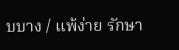บบาง / แพ้ง่าย รักษา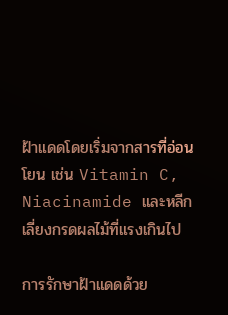ฝ้าแดดโดยเริ่มจากสารที่อ่อนโยน เช่น Vitamin C, Niacinamide และหลีกเลี่ยงกรดผลไม้ที่แรงเกินไป

การรักษาฝ้าแดดด้วย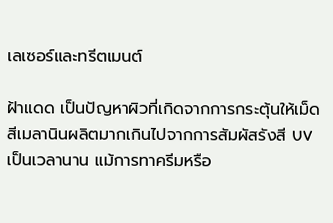เลเซอร์และทรีตเมนต์

ฝ้าแดด เป็นปัญหาผิวที่เกิดจากการกระตุ้นให้เม็ดสีเมลานินผลิตมากเกินไปจากการสัมผัสรังสี UV เป็นเวลานาน แม้การทาครีมหรือ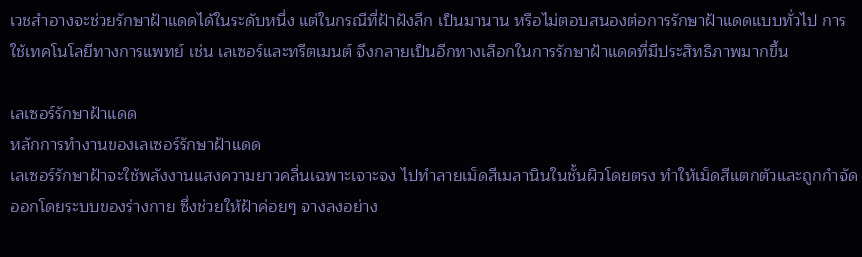เวชสำอางจะช่วยรักษาฝ้าแดดได้ในระดับหนึ่ง แต่ในกรณีที่ฝ้าฝังลึก เป็นมานาน หรือไม่ตอบสนองต่อการรักษาฝ้าแดดแบบทั่วไป การใช้เทคโนโลยีทางการแพทย์ เช่น เลเซอร์และทรีตเมนต์ จึงกลายเป็นอีกทางเลือกในการรักษาฝ้าแดดที่มีประสิทธิภาพมากขึ้น

เลเซอร์รักษาฝ้าแดด
หลักการทำงานของเลเซอร์รักษาฝ้าแดด
เลเซอร์รักษาฝ้าจะใช้พลังงานแสงความยาวคลื่นเฉพาะเจาะจง ไปทำลายเม็ดสีเมลานินในชั้นผิวโดยตรง ทำให้เม็ดสีแตกตัวและถูกกำจัดออกโดยระบบของร่างกาย ซึ่งช่วยให้ฝ้าค่อยๆ จางลงอย่าง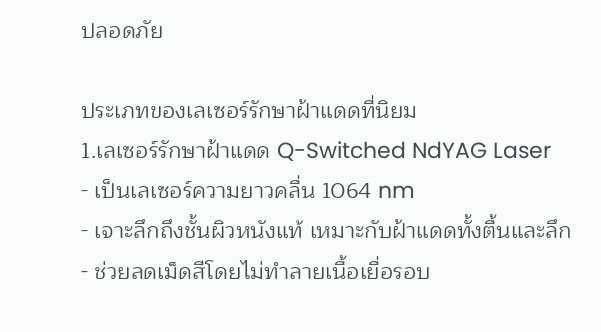ปลอดภัย

ประเภทของเลเซอร์รักษาฝ้าแดดที่นิยม
1.เลเซอร์รักษาฝ้าแดด Q-Switched NdYAG Laser
- เป็นเลเซอร์ความยาวคลื่น 1064 nm
- เจาะลึกถึงชั้นผิวหนังแท้ เหมาะกับฝ้าแดดทั้งตื้นและลึก
- ช่วยลดเม็ดสีโดยไม่ทำลายเนื้อเยื่อรอบ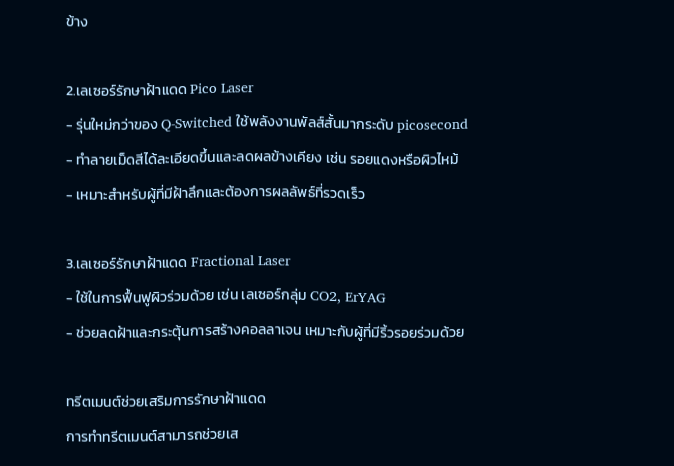ข้าง

2.เลเซอร์รักษาฝ้าแดด Pico Laser
- รุ่นใหม่กว่าของ Q-Switched ใช้พลังงานพัลส์สั้นมากระดับ picosecond
- ทำลายเม็ดสีได้ละเอียดขึ้นและลดผลข้างเคียง เช่น รอยแดงหรือผิวไหม้
- เหมาะสำหรับผู้ที่มีฝ้าลึกและต้องการผลลัพธ์ที่รวดเร็ว

3.เลเซอร์รักษาฝ้าแดด Fractional Laser
- ใช้ในการฟื้นฟูผิวร่วมด้วย เช่น เลเซอร์กลุ่ม CO2, ErYAG
- ช่วยลดฝ้าและกระตุ้นการสร้างคอลลาเจน เหมาะกับผู้ที่มีริ้วรอยร่วมด้วย

ทรีตเมนต์ช่วยเสริมการรักษาฝ้าแดด
การทำทรีตเมนต์สามารถช่วยเส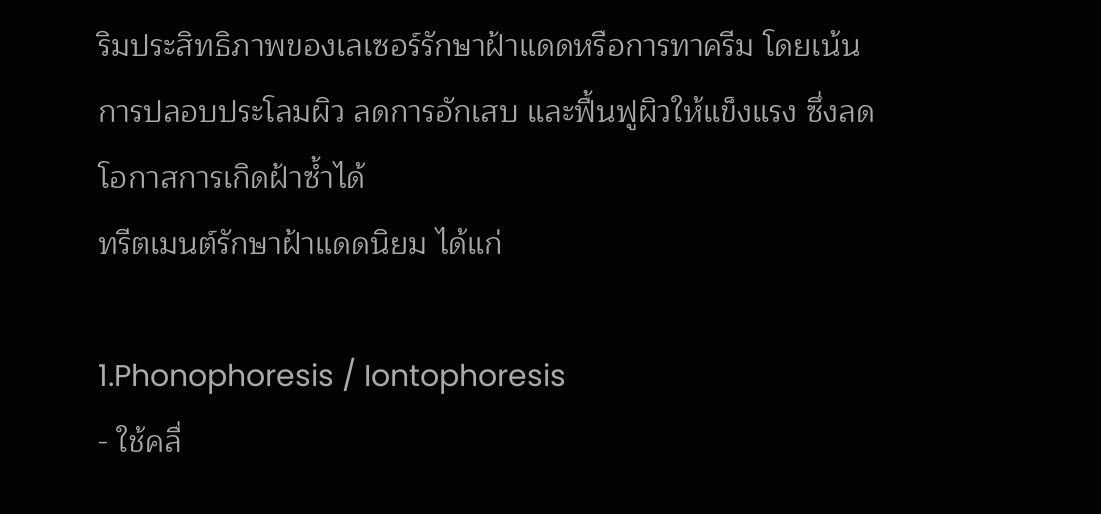ริมประสิทธิภาพของเลเซอร์รักษาฝ้าแดดหรือการทาครีม โดยเน้นการปลอบประโลมผิว ลดการอักเสบ และฟื้นฟูผิวให้แข็งแรง ซึ่งลดโอกาสการเกิดฝ้าซ้ำได้
ทรีตเมนต์รักษาฝ้าแดดนิยม ได้แก่

1.Phonophoresis / Iontophoresis
- ใช้คลื่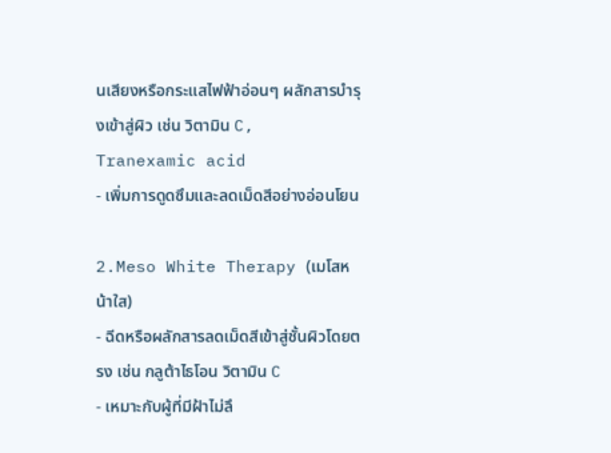นเสียงหรือกระแสไฟฟ้าอ่อนๆ ผลักสารบำรุงเข้าสู่ผิว เช่น วิตามิน C, Tranexamic acid
- เพิ่มการดูดซึมและลดเม็ดสีอย่างอ่อนโยน

2.Meso White Therapy (เมโสหน้าใส)
- ฉีดหรือผลักสารลดเม็ดสีเข้าสู่ชั้นผิวโดยตรง เช่น กลูต้าไธโอน วิตามิน C
- เหมาะกับผู้ที่มีฝ้าไม่ลึ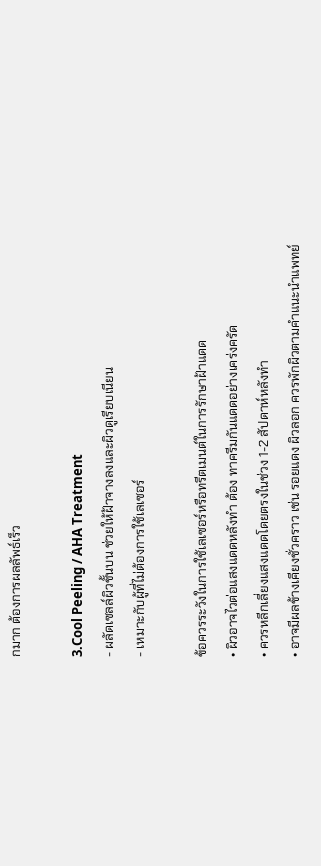กมาก ต้องการผลลัพธ์เร็ว

3.Cool Peeling / AHA Treatment
- ผลัดเซลล์ผิวชั้นบน ช่วยให้ฝ้าจางลงและผิวดูเรียบเนียน
- เหมาะกับผู้ที่ไม่ต้องการใช้เลเซอร์

ข้อควรระวังในการใช้เลเซอร์หรือทรีตเมนต์ในการรักษาฝ้าแดด
• ผิวอาจไวต่อแสงแดดหลังทำ ต้อง ทาครีมกันแดดอย่างเคร่งครัด
• ควรหลีกเลี่ยงแสงแดดโดยตรงในช่วง 1-2 สัปดาห์หลังทำ
• อาจมีผลข้างเคียงชั่วคราว เช่น รอยแดง ผิวลอก ควรพักผิวตามคำแนะนำแพทย์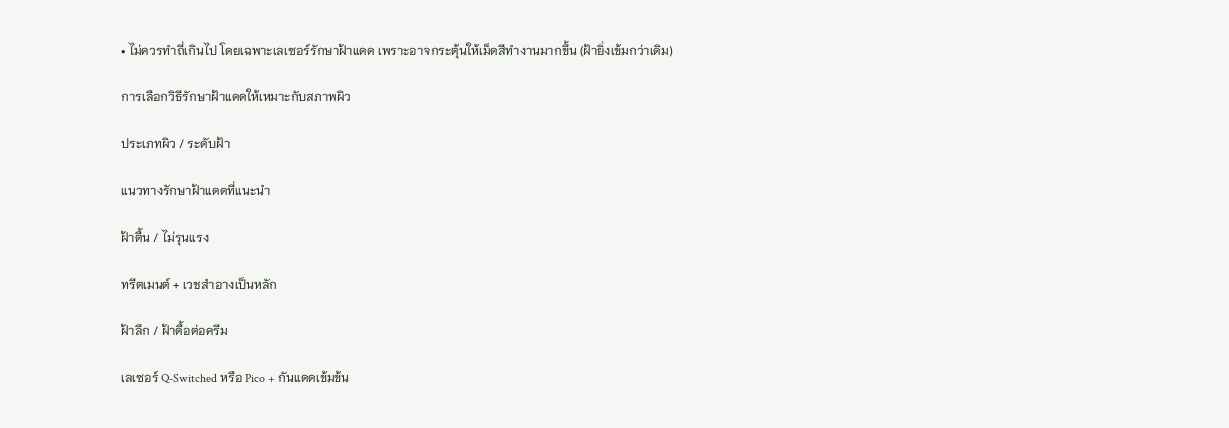• ไม่ควรทำถี่เกินไป โดยเฉพาะเลเซอร์รักษาฝ้าแดด เพราะอาจกระตุ้นให้เม็ดสีทำงานมากขึ้น (ฝ้ายิ่งเข้มกว่าเดิม)

การเลือกวิธีรักษาฝ้าแดดให้เหมาะกับสภาพผิว

ประเภทผิว / ระดับฝ้า

แนวทางรักษาฝ้าแดดที่แนะนำ

ฝ้าตื้น / ไม่รุนแรง

ทรีตเมนต์ + เวชสำอางเป็นหลัก

ฝ้าลึก / ฝ้าดื้อต่อครีม

เลเซอร์ Q-Switched หรือ Pico + กันแดดเข้มข้น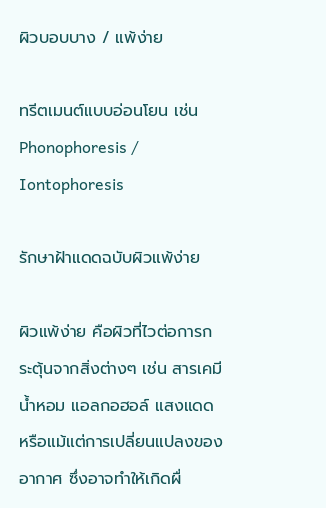ผิวบอบบาง / แพ้ง่าย

ทรีตเมนต์แบบอ่อนโยน เช่น Phonophoresis / Iontophoresis

รักษาฝ้าแดดฉบับผิวแพ้ง่าย

ผิวแพ้ง่าย คือผิวที่ไวต่อการกระตุ้นจากสิ่งต่างๆ เช่น สารเคมี น้ำหอม แอลกอฮอล์ แสงแดด หรือแม้แต่การเปลี่ยนแปลงของอากาศ ซึ่งอาจทำให้เกิดผื่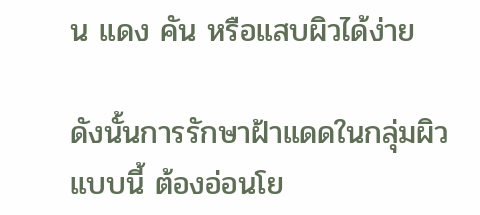น แดง คัน หรือแสบผิวได้ง่าย

ดังนั้นการรักษาฝ้าแดดในกลุ่มผิวแบบนี้ ต้องอ่อนโย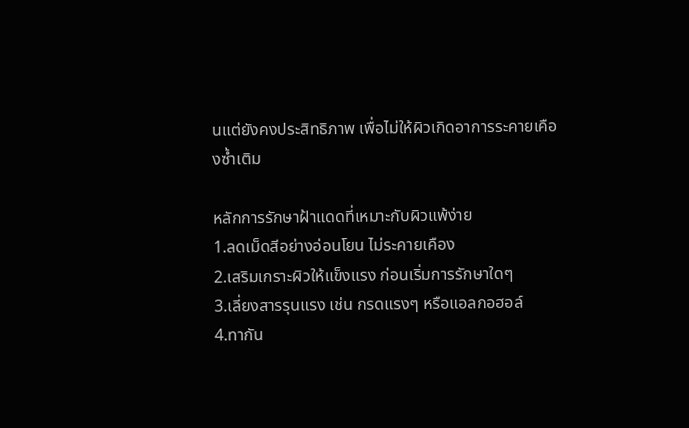นแต่ยังคงประสิทธิภาพ เพื่อไม่ให้ผิวเกิดอาการระคายเคืองซ้ำเติม

หลักการรักษาฝ้าแดดที่เหมาะกับผิวแพ้ง่าย
1.ลดเม็ดสีอย่างอ่อนโยน ไม่ระคายเคือง
2.เสริมเกราะผิวให้แข็งแรง ก่อนเริ่มการรักษาใดๆ
3.เลี่ยงสารรุนแรง เช่น กรดแรงๆ หรือแอลกอฮอล์
4.ทากัน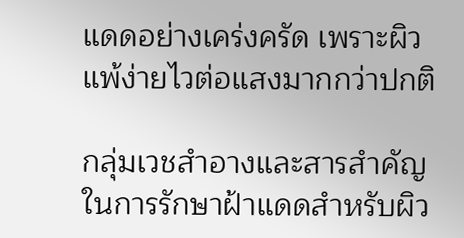แดดอย่างเคร่งครัด เพราะผิวแพ้ง่ายไวต่อแสงมากกว่าปกติ

กลุ่มเวชสำอางและสารสำคัญในการรักษาฝ้าแดดสำหรับผิว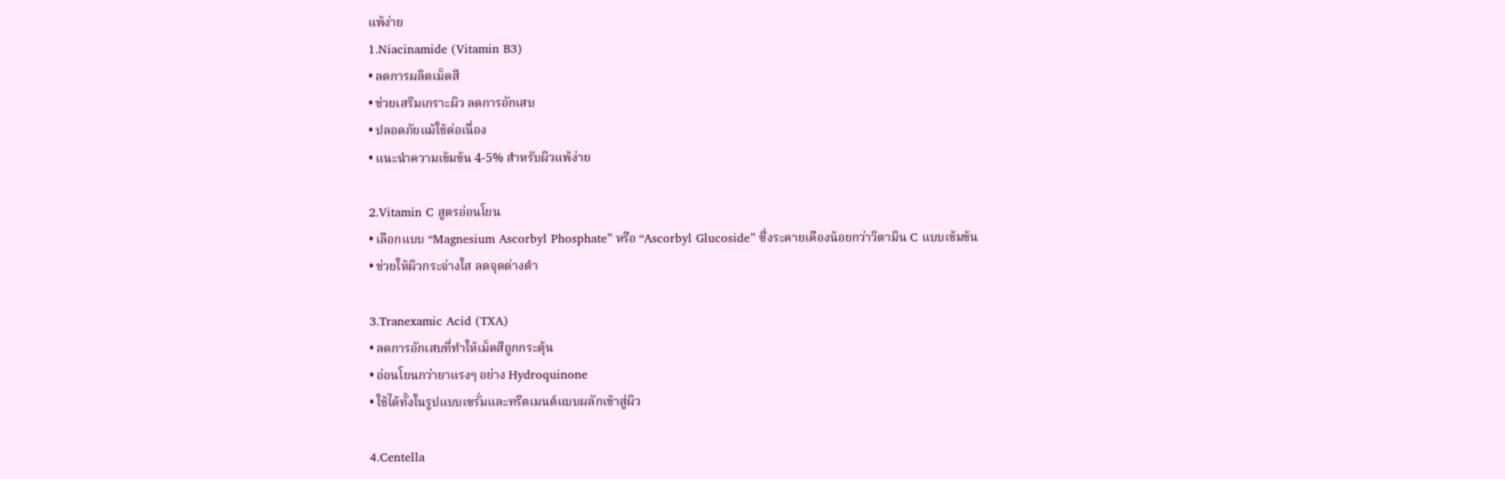แพ้ง่าย
1.Niacinamide (Vitamin B3)
• ลดการผลิตเม็ดสี
• ช่วยเสริมเกราะผิว ลดการอักเสบ
• ปลอดภัยแม้ใช้ต่อเนื่อง
• แนะนำความเข้มข้น 4-5% สำหรับผิวแพ้ง่าย

2.Vitamin C สูตรอ่อนโยน
• เลือกแบบ “Magnesium Ascorbyl Phosphate” หรือ “Ascorbyl Glucoside” ซึ่งระคายเคืองน้อยกว่าวิตามิน C แบบเข้มข้น
• ช่วยให้ผิวกระจ่างใส ลดจุดด่างดำ

3.Tranexamic Acid (TXA)
• ลดการอักเสบที่ทำให้เม็ดสีถูกกระตุ้น
• อ่อนโยนกว่ายาแรงๆ อย่าง Hydroquinone
• ใช้ได้ทั้งในรูปแบบเซรั่มและทรีตเมนต์แบบผลักเข้าสู่ผิว

4.Centella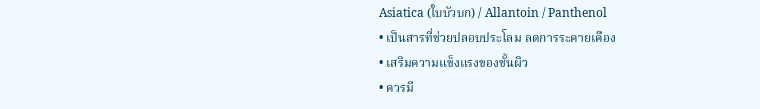Asiatica (ใบบัวบก) / Allantoin / Panthenol
• เป็นสารที่ช่วยปลอบประโลม ลดการระคายเคือง
• เสริมความแข็งแรงของชั้นผิว
• ควรมี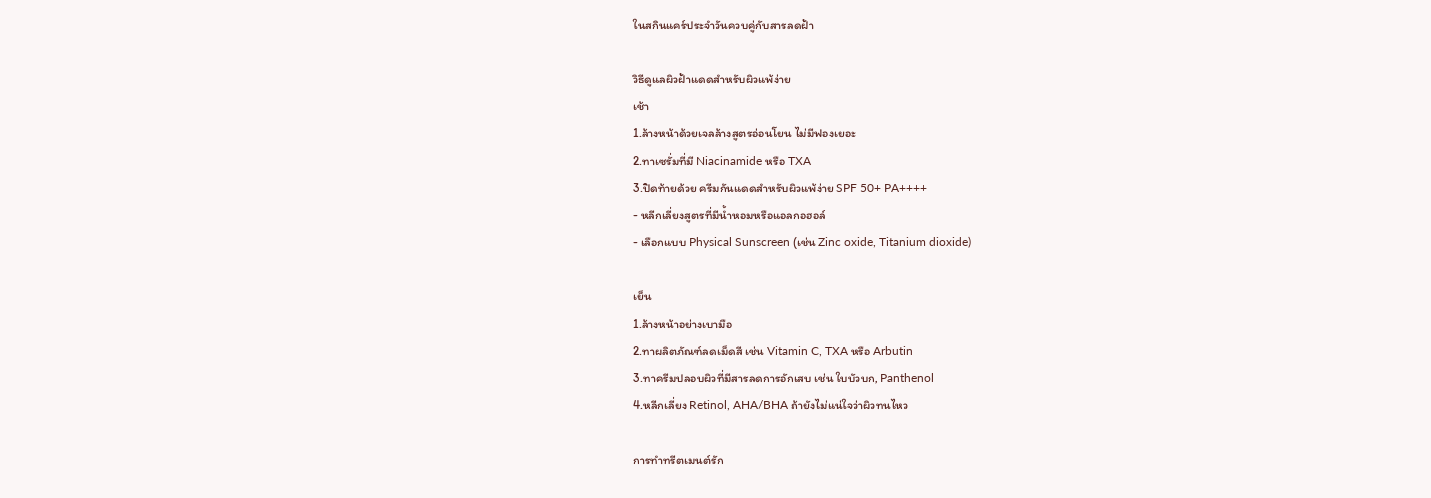ในสกินแคร์ประจำวันควบคู่กับสารลดฝ้า

วิธีดูแลผิวฝ้าแดดสำหรับผิวแพ้ง่าย
เช้า
1.ล้างหน้าด้วยเจลล้างสูตรอ่อนโยน ไม่มีฟองเยอะ
2.ทาเซรั่มที่มี Niacinamide หรือ TXA
3.ปิดท้ายด้วย ครีมกันแดดสำหรับผิวแพ้ง่าย SPF 50+ PA++++
- หลีกเลี่ยงสูตรที่มีน้ำหอมหรือแอลกอฮอล์
- เลือกแบบ Physical Sunscreen (เช่น Zinc oxide, Titanium dioxide)

เย็น
1.ล้างหน้าอย่างเบามือ
2.ทาผลิตภัณฑ์ลดเม็ดสี เช่น Vitamin C, TXA หรือ Arbutin
3.ทาครีมปลอบผิวที่มีสารลดการอักเสบ เช่น ใบบัวบก, Panthenol
4.หลีกเลี่ยง Retinol, AHA/BHA ถ้ายังไม่แน่ใจว่าผิวทนไหว

การทำทรีตเมนต์รัก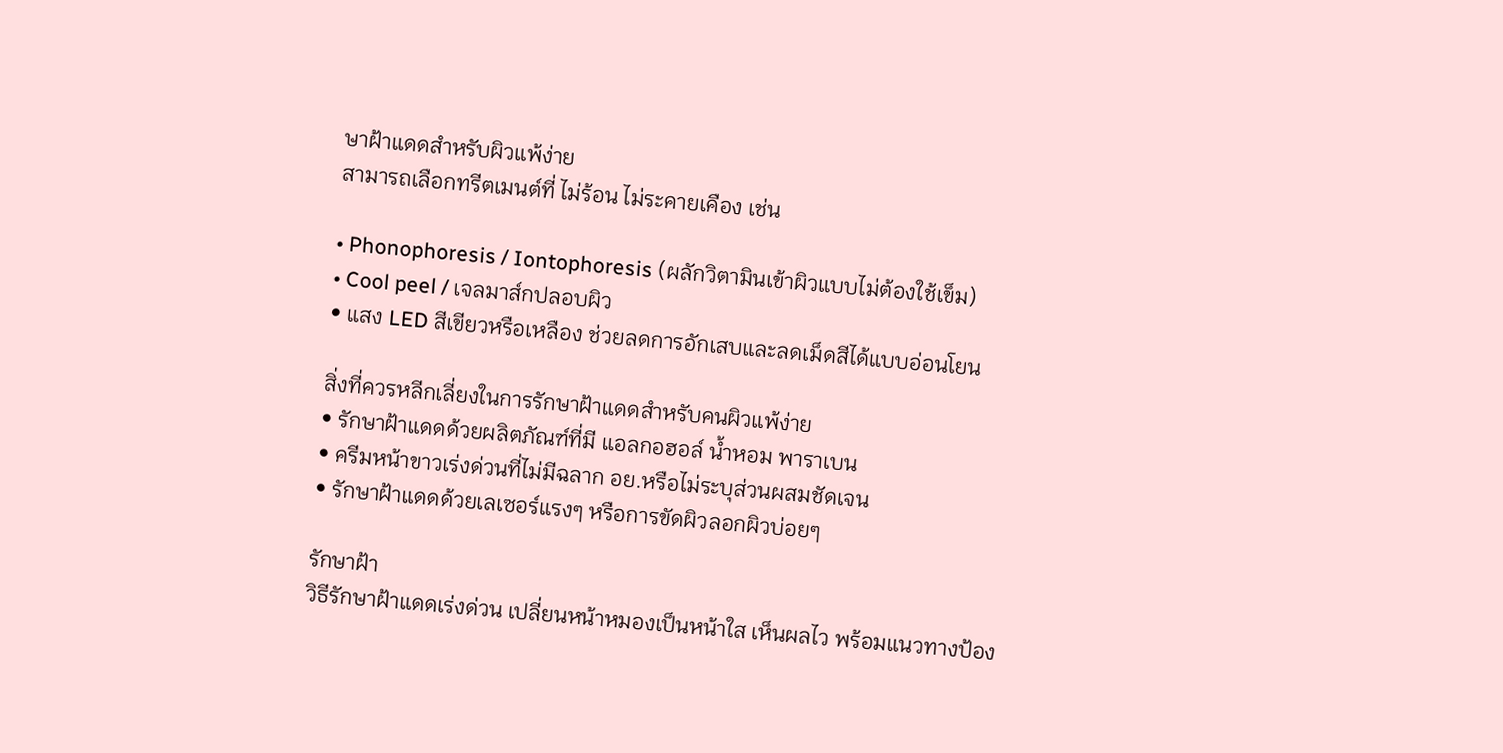ษาฝ้าแดดสำหรับผิวแพ้ง่าย
สามารถเลือกทรีตเมนต์ที่ ไม่ร้อน ไม่ระคายเคือง เช่น

• Phonophoresis / Iontophoresis (ผลักวิตามินเข้าผิวแบบไม่ต้องใช้เข็ม)
• Cool peel / เจลมาส์กปลอบผิว
• แสง LED สีเขียวหรือเหลือง ช่วยลดการอักเสบและลดเม็ดสีได้แบบอ่อนโยน

สิ่งที่ควรหลีกเลี่ยงในการรักษาฝ้าแดดสำหรับคนผิวแพ้ง่าย
• รักษาฝ้าแดดด้วยผลิตภัณฑ์ที่มี แอลกอฮอล์ น้ำหอม พาราเบน
• ครีมหน้าขาวเร่งด่วนที่ไม่มีฉลาก อย.หรือไม่ระบุส่วนผสมชัดเจน
• รักษาฝ้าแดดด้วยเลเซอร์แรงๆ หรือการขัดผิวลอกผิวบ่อยๆ

รักษาฝ้า
วิธีรักษาฝ้าแดดเร่งด่วน เปลี่ยนหน้าหมองเป็นหน้าใส เห็นผลไว พร้อมแนวทางป้อง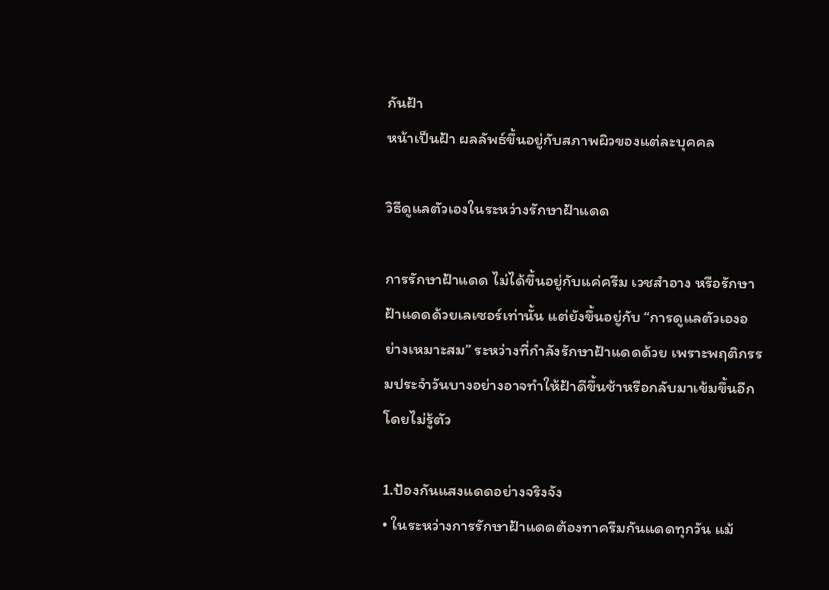กันฝ้า
หน้าเป็นฝ้า ผลลัพธ์ขึ้นอยู่กับสภาพผิวของแต่ละบุคคล

วิธีดูแลตัวเองในระหว่างรักษาฝ้าแดด

การรักษาฝ้าแดด ไม่ได้ขึ้นอยู่กับแค่ครีม เวชสำอาง หรือรักษาฝ้าแดดด้วยเลเซอร์เท่านั้น แต่ยังขึ้นอยู่กับ “การดูแลตัวเองอย่างเหมาะสม” ระหว่างที่กำลังรักษาฝ้าแดดด้วย เพราะพฤติกรรมประจำวันบางอย่างอาจทำให้ฝ้าดีขึ้นช้าหรือกลับมาเข้มขึ้นอีกโดยไม่รู้ตัว

1.ป้องกันแสงแดดอย่างจริงจัง
• ในระหว่างการรักษาฝ้าแดดต้องทาครีมกันแดดทุกวัน แม้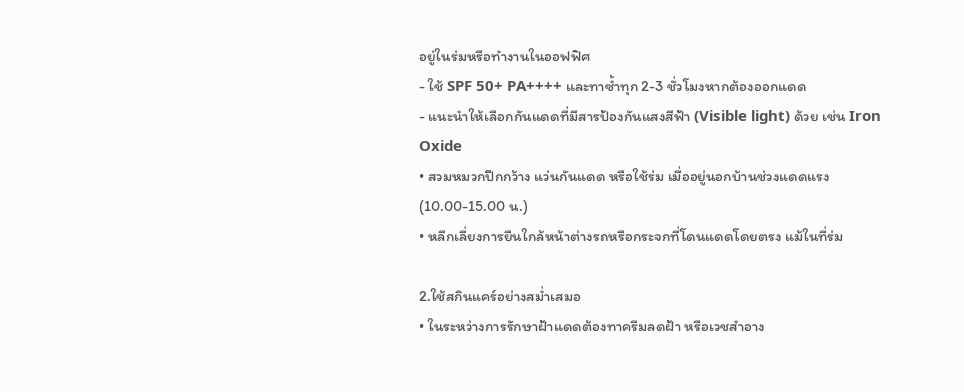อยู่ในร่มหรือทำงานในออฟฟิศ
- ใช้ SPF 50+ PA++++ และทาซ้ำทุก 2-3 ชั่วโมงหากต้องออกแดด
- แนะนำให้เลือกกันแดดที่มีสารป้องกันแสงสีฟ้า (Visible light) ด้วย เช่น Iron Oxide
• สวมหมวกปีกกว้าง แว่นกันแดด หรือใช้ร่ม เมื่ออยู่นอกบ้านช่วงแดดแรง (10.00-15.00 น.)
• หลีกเลี่ยงการยืนใกล้หน้าต่างรถหรือกระจกที่โดนแดดโดยตรง แม้ในที่ร่ม

2.ใช้สกินแคร์อย่างสม่ำเสมอ
• ในระหว่างการรักษาฝ้าแดดต้องทาครีมลดฝ้า หรือเวชสำอาง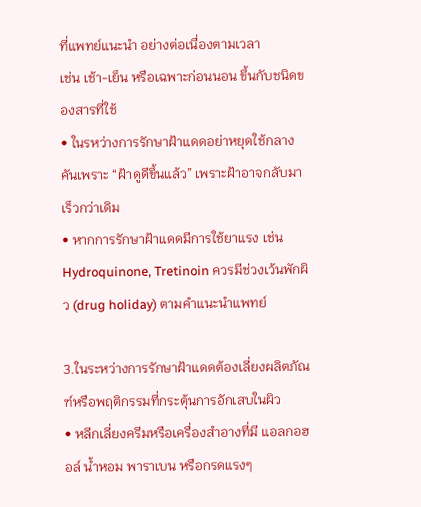ที่แพทย์แนะนำ อย่างต่อเนื่องตามเวลา
เช่น เช้า-เย็น หรือเฉพาะก่อนนอน ขึ้นกับชนิดของสารที่ใช้
• ในรหว่างการรักษาฝ้าแดดอย่าหยุดใช้กลางคันเพราะ “ฝ้าดูดีขึ้นแล้ว” เพราะฝ้าอาจกลับมาเร็วกว่าเดิม
• หากการรักษาฝ้าแดดมีการใช้ยาแรง เช่น Hydroquinone, Tretinoin ควรมีช่วงเว้นพักผิว (drug holiday) ตามคำแนะนำแพทย์

3.ในระหว่างการรักษาฝ้าแดดต้องเลี่ยงผลิตภัณฑ์หรือพฤติกรรมที่กระตุ้นการอักเสบในผิว
• หลีกเลี่ยงครีมหรือเครื่องสำอางที่มี แอลกอฮอล์ น้ำหอม พาราเบน หรือกรดแรงๆ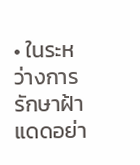• ในระหว่างการรักษาฝ้าแดดอย่า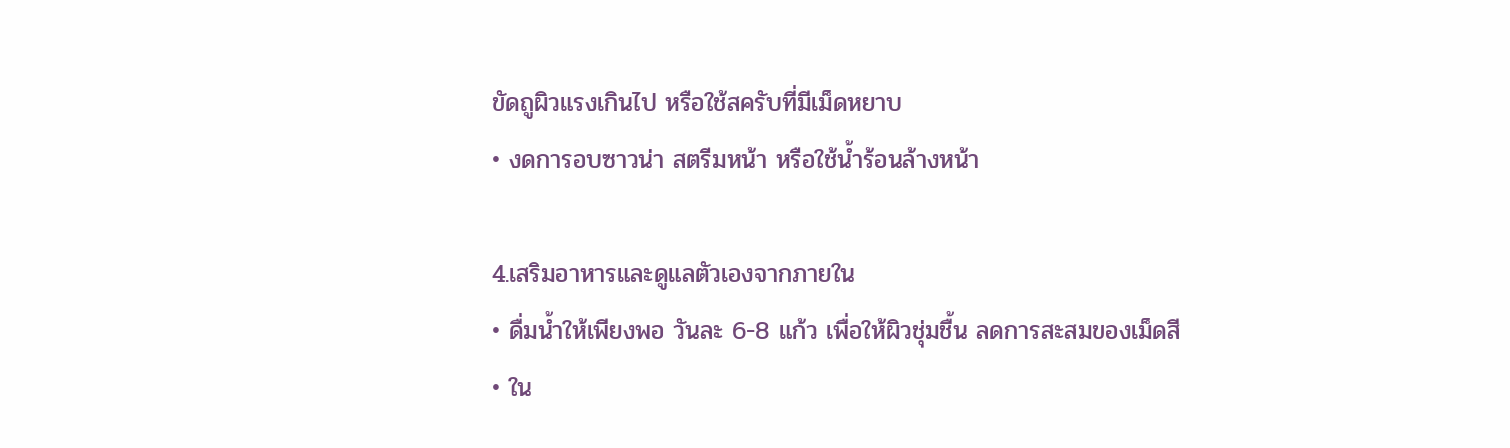ขัดถูผิวแรงเกินไป หรือใช้สครับที่มีเม็ดหยาบ
• งดการอบซาวน่า สตรีมหน้า หรือใช้น้ำร้อนล้างหน้า

4.เสริมอาหารและดูแลตัวเองจากภายใน
• ดื่มน้ำให้เพียงพอ วันละ 6-8 แก้ว เพื่อให้ผิวชุ่มชื้น ลดการสะสมของเม็ดสี
• ใน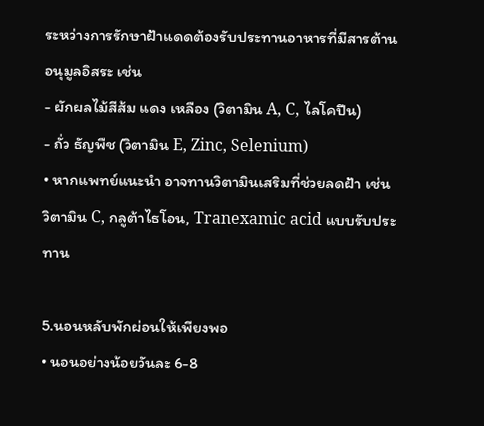ระหว่างการรักษาฝ้าแดดต้องรับประทานอาหารที่มีสารต้านอนุมูลอิสระ เช่น
- ผักผลไม้สีส้ม แดง เหลือง (วิตามิน A, C, ไลโคปีน)
- ถั่ว ธัญพืช (วิตามิน E, Zinc, Selenium)
• หากแพทย์แนะนำ อาจทานวิตามินเสริมที่ช่วยลดฝ้า เช่น วิตามิน C, กลูต้าไธโอน, Tranexamic acid แบบรับประทาน

5.นอนหลับพักผ่อนให้เพียงพอ
• นอนอย่างน้อยวันละ 6-8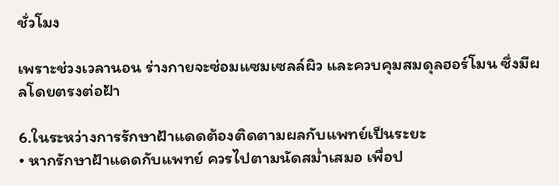ชั่วโมง

เพราะช่วงเวลานอน ร่างกายจะซ่อมแซมเซลล์ผิว และควบคุมสมดุลฮอร์โมน ซึ่งมีผลโดยตรงต่อฝ้า

6.ในระหว่างการรักษาฝ้าแดดต้องติดตามผลกับแพทย์เป็นระยะ
• หากรักษาฝ้าแดดกับแพทย์ ควรไปตามนัดสม่ำเสมอ เพื่อป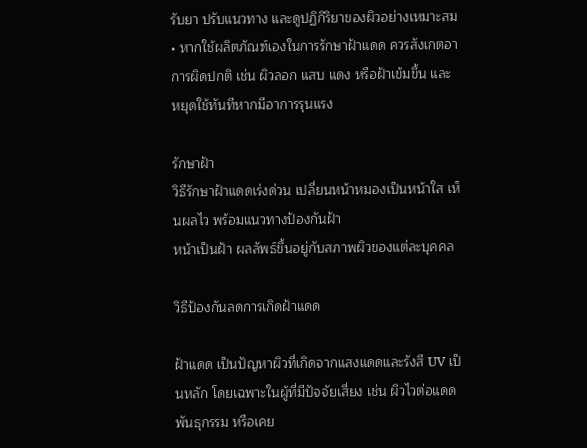รับยา ปรับแนวทาง และดูปฏิกิริยาของผิวอย่างเหมาะสม
• หากใช้ผลิตภัณฑ์เองในการรักษาฝ้าแดด ควรสังเกตอาการผิดปกติ เช่น ผิวลอก แสบ แดง หรือฝ้าเข้มขึ้น และหยุดใช้ทันทีหากมีอาการรุนแรง

รักษาฝ้า
วิธีรักษาฝ้าแดดเร่งด่วน เปลี่ยนหน้าหมองเป็นหน้าใส เห็นผลไว พร้อมแนวทางป้องกันฝ้า
หน้าเป็นฝ้า ผลลัพธ์ขึ้นอยู่กับสภาพผิวของแต่ละบุคคล

วิธีป้องกันลดการเกิดฝ้าแดด

ฝ้าแดด เป็นปัญหาผิวที่เกิดจากแสงแดดและรังสี UV เป็นหลัก โดยเฉพาะในผู้ที่มีปัจจัยเสี่ยง เช่น ผิวไวต่อแดด พันธุกรรม หรือเคย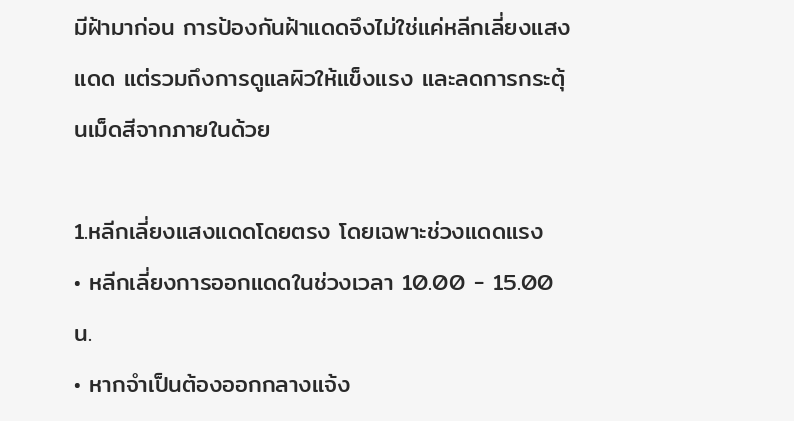มีฝ้ามาก่อน การป้องกันฝ้าแดดจึงไม่ใช่แค่หลีกเลี่ยงแสงแดด แต่รวมถึงการดูแลผิวให้แข็งแรง และลดการกระตุ้นเม็ดสีจากภายในด้วย

1.หลีกเลี่ยงแสงแดดโดยตรง โดยเฉพาะช่วงแดดแรง
• หลีกเลี่ยงการออกแดดในช่วงเวลา 10.00 - 15.00 น.
• หากจำเป็นต้องออกกลางแจ้ง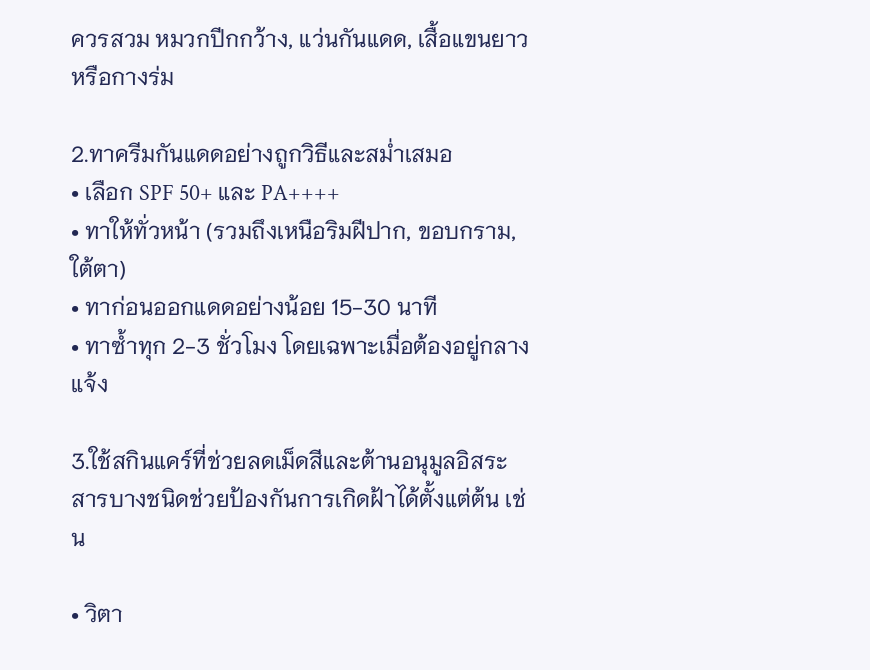ควรสวม หมวกปีกกว้าง, แว่นกันแดด, เสื้อแขนยาว หรือกางร่ม

2.ทาครีมกันแดดอย่างถูกวิธีและสม่ำเสมอ
• เลือก SPF 50+ และ PA++++
• ทาให้ทั่วหน้า (รวมถึงเหนือริมฝีปาก, ขอบกราม, ใต้ตา)
• ทาก่อนออกแดดอย่างน้อย 15-30 นาที
• ทาซ้ำทุก 2-3 ชั่วโมง โดยเฉพาะเมื่อต้องอยู่กลางแจ้ง

3.ใช้สกินแคร์ที่ช่วยลดเม็ดสีและต้านอนุมูลอิสระ
สารบางชนิดช่วยป้องกันการเกิดฝ้าได้ตั้งแต่ต้น เช่น

• วิตา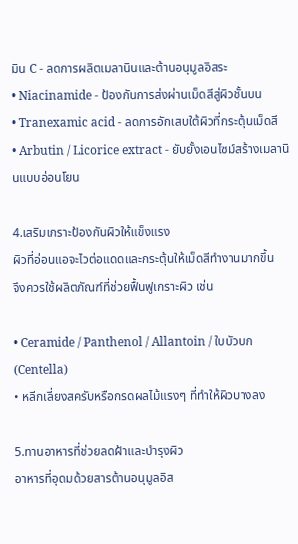มิน C - ลดการผลิตเมลานินและต้านอนุมูลอิสระ
• Niacinamide - ป้องกันการส่งผ่านเม็ดสีสู่ผิวชั้นบน
• Tranexamic acid - ลดการอักเสบใต้ผิวที่กระตุ้นเม็ดสี
• Arbutin / Licorice extract - ยับยั้งเอนไซม์สร้างเมลานินแบบอ่อนโยน

4.เสริมเกราะป้องกันผิวให้แข็งแรง
ผิวที่อ่อนแอจะไวต่อแดดและกระตุ้นให้เม็ดสีทำงานมากขึ้น
จึงควรใช้ผลิตภัณฑ์ที่ช่วยฟื้นฟูเกราะผิว เช่น

• Ceramide / Panthenol / Allantoin / ใบบัวบก (Centella)
• หลีกเลี่ยงสครับหรือกรดผลไม้แรงๆ ที่ทำให้ผิวบางลง

5.ทานอาหารที่ช่วยลดฝ้าและบำรุงผิว
อาหารที่อุดมด้วยสารต้านอนุมูลอิส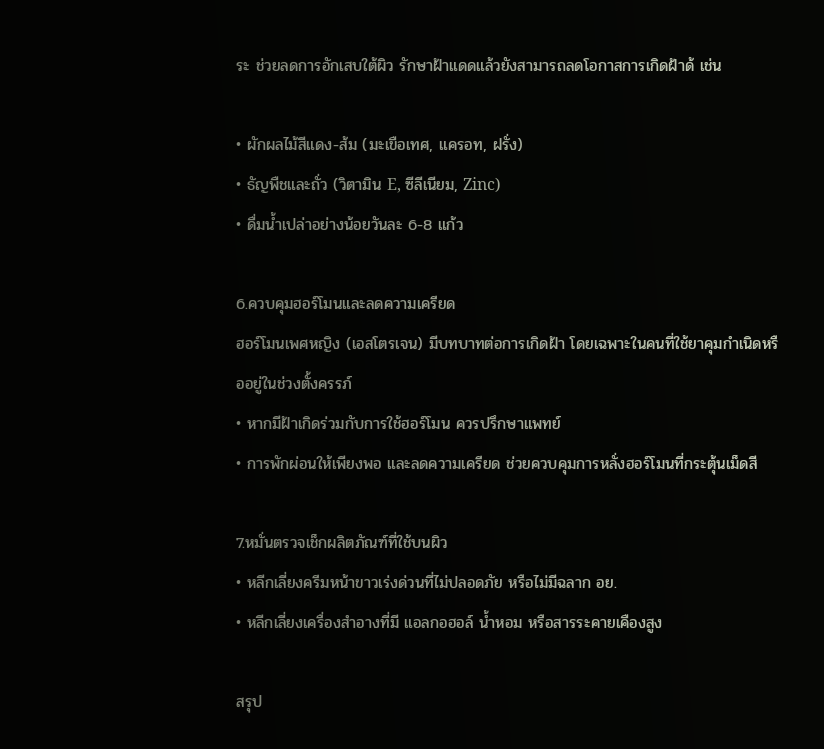ระ ช่วยลดการอักเสบใต้ผิว รักษาฝ้าแดดแล้วยังสามารถลดโอกาสการเกิดฝ้าด้ เช่น

• ผักผลไม้สีแดง-ส้ม (มะเขือเทศ, แครอท, ฝรั่ง)
• ธัญพืชและถั่ว (วิตามิน E, ซีลีเนียม, Zinc)
• ดื่มน้ำเปล่าอย่างน้อยวันละ 6-8 แก้ว

6.ควบคุมฮอร์โมนและลดความเครียด
ฮอร์โมนเพศหญิง (เอสโตรเจน) มีบทบาทต่อการเกิดฝ้า โดยเฉพาะในคนที่ใช้ยาคุมกำเนิดหรืออยู่ในช่วงตั้งครรภ์
• หากมีฝ้าเกิดร่วมกับการใช้ฮอร์โมน ควรปรึกษาแพทย์
• การพักผ่อนให้เพียงพอ และลดความเครียด ช่วยควบคุมการหลั่งฮอร์โมนที่กระตุ้นเม็ดสี

7.หมั่นตรวจเช็กผลิตภัณฑ์ที่ใช้บนผิว
• หลีกเลี่ยงครีมหน้าขาวเร่งด่วนที่ไม่ปลอดภัย หรือไม่มีฉลาก อย.
• หลีกเลี่ยงเครื่องสำอางที่มี แอลกอฮอล์ น้ำหอม หรือสารระคายเคืองสูง

สรุป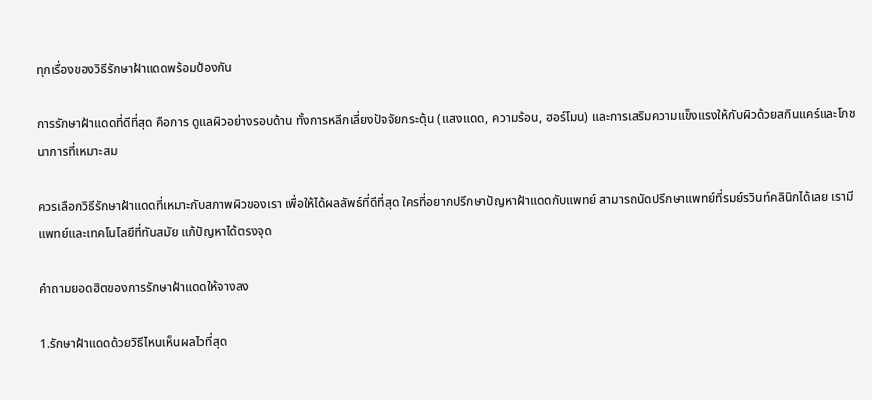ทุกเรื่องของวิธีรักษาฝ้าแดดพร้อมป้องกัน

การรักษาฝ้าแดดที่ดีที่สุด คือการ ดูแลผิวอย่างรอบด้าน ทั้งการหลีกเลี่ยงปัจจัยกระตุ้น (แสงแดด, ความร้อน, ฮอร์โมน) และการเสริมความแข็งแรงให้กับผิวด้วยสกินแคร์และโภชนาการที่เหมาะสม

ควรเลือกวิธีรักษาฝ้าแดดที่เหมาะกับสภาพผิวของเรา เพื่อให้ได้ผลลัพธ์ที่ดีที่สุด ใครที่อยากปรึกษาปัญหาฝ้าแดดกับแพทย์ สามารถนัดปรึกษาแพทย์ที่รมย์รวินท์คลินิกได้เลย เรามีแพทย์และเทคโนโลยีที่ทันสมัย แก้ปัญหาได้ตรงจุด

คำถามยอดฮิตของการรักษาฝ้าแดดให้จางลง

1.รักษาฝ้าแดดด้วยวิธีไหนเห็นผลไวที่สุด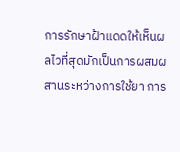การรักษาฝ้าแดดให้เห็นผลไวที่สุดมักเป็นการผสมผสานระหว่างการใช้ยา การ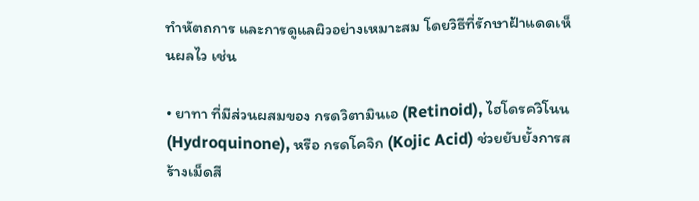ทำหัตถการ และการดูแลผิวอย่างเหมาะสม โดยวิธีที่รักษาฝ้าแดดเห็นผลไว เช่น

• ยาทา ที่มีส่วนผสมของ กรดวิตามินเอ (Retinoid), ไฮโดรควิโนน (Hydroquinone), หรือ กรดโคจิก (Kojic Acid) ช่วยยับยั้งการสร้างเม็ดสี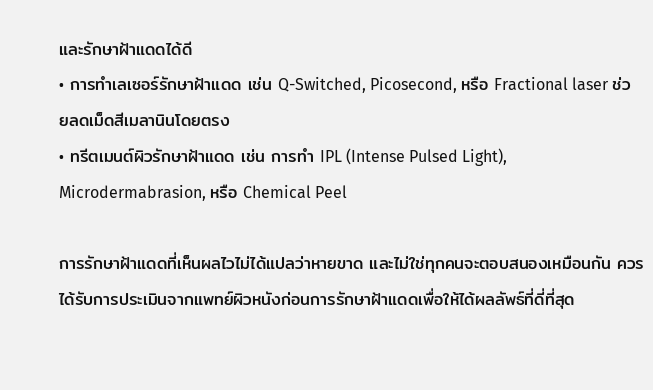และรักษาฝ้าแดดได้ดี
• การทำเลเซอร์รักษาฝ้าแดด เช่น Q-Switched, Picosecond, หรือ Fractional laser ช่วยลดเม็ดสีเมลานินโดยตรง
• ทรีตเมนต์ผิวรักษาฝ้าแดด เช่น การทำ IPL (Intense Pulsed Light), Microdermabrasion, หรือ Chemical Peel

การรักษาฝ้าแดดที่เห็นผลไวไม่ได้แปลว่าหายขาด และไม่ใช่ทุกคนจะตอบสนองเหมือนกัน ควรได้รับการประเมินจากแพทย์ผิวหนังก่อนการรักษาฝ้าแดดเพื่อให้ได้ผลลัพธ์ที่ดี่ที่สุด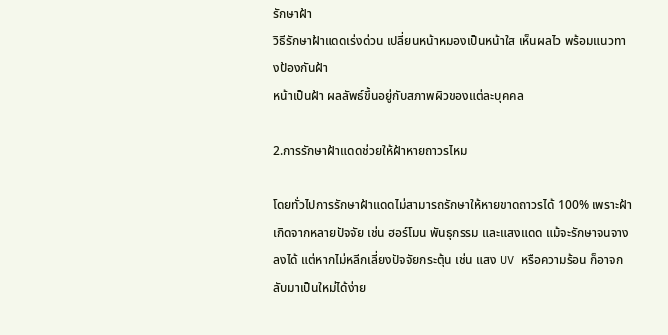รักษาฝ้า
วิธีรักษาฝ้าแดดเร่งด่วน เปลี่ยนหน้าหมองเป็นหน้าใส เห็นผลไว พร้อมแนวทางป้องกันฝ้า
หน้าเป็นฝ้า ผลลัพธ์ขึ้นอยู่กับสภาพผิวของแต่ละบุคคล

2.การรักษาฝ้าแดดช่วยให้ฝ้าหายถาวรไหม

โดยทั่วไปการรักษาฝ้าแดดไม่สามารถรักษาให้หายขาดถาวรได้ 100% เพราะฝ้าเกิดจากหลายปัจจัย เช่น ฮอร์โมน พันธุกรรม และแสงแดด แม้จะรักษาจนจางลงได้ แต่หากไม่หลีกเลี่ยงปัจจัยกระตุ้น เช่น แสง UV หรือความร้อน ก็อาจกลับมาเป็นใหม่ได้ง่าย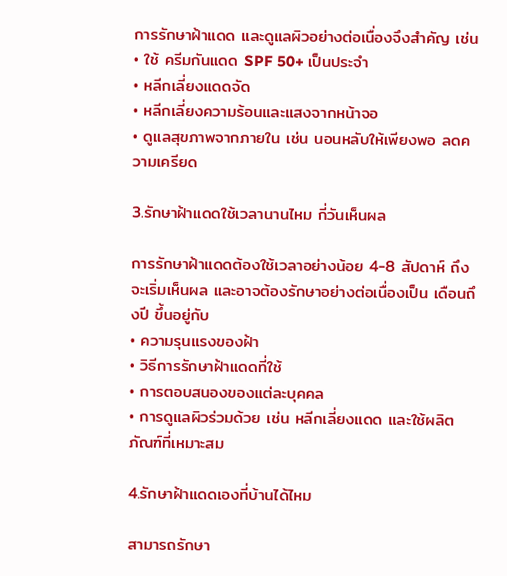การรักษาฝ้าแดด และดูแลผิวอย่างต่อเนื่องจึงสำคัญ เช่น
• ใช้ ครีมกันแดด SPF 50+ เป็นประจำ
• หลีกเลี่ยงแดดจัด
• หลีกเลี่ยงความร้อนและแสงจากหน้าจอ
• ดูแลสุขภาพจากภายใน เช่น นอนหลับให้เพียงพอ ลดความเครียด

3.รักษาฝ้าแดดใช้เวลานานไหม กี่วันเห็นผล

การรักษาฝ้าแดดต้องใช้เวลาอย่างน้อย 4-8 สัปดาห์ ถึงจะเริ่มเห็นผล และอาจต้องรักษาอย่างต่อเนื่องเป็น เดือนถึงปี ขึ้นอยู่กับ
• ความรุนแรงของฝ้า
• วิธีการรักษาฝ้าแดดที่ใช้
• การตอบสนองของแต่ละบุคคล
• การดูแลผิวร่วมด้วย เช่น หลีกเลี่ยงแดด และใช้ผลิตภัณฑ์ที่เหมาะสม

4.รักษาฝ้าแดดเองที่บ้านได้ไหม

สามารถรักษา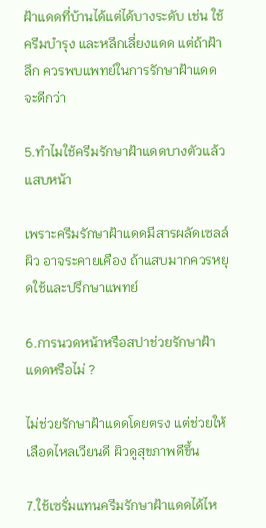ฝ้าแดดที่บ้านได้แต่ได้บางระดับ เช่น ใช้ครีมบำรุง และหลีกเลี่ยงแดด แต่ถ้าฝ้าลึก ควรพบแพทย์ในการรักษาฝ้าแดดจะดีกว่า

5.ทำไมใช้ครีมรักษาฝ้าแดดบางตัวแล้วแสบหน้า

เพราะครีมรักษาฝ้าแดดมีสารผลัดเซลล์ผิว อาจระคายเคือง ถ้าแสบมากควรหยุดใช้และปรึกษาแพทย์

6.การนวดหน้าหรือสปาช่วยรักษาฝ้าแดดหรือไม่ ?

ไม่ช่วยรักษาฝ้าแดดโดยตรง แต่ช่วยให้เลือดไหลเวียนดี ผิวดูสุขภาพดีขึ้น

7.ใช้เซรั่มแทนครีมรักษาฝ้าแดดได้ไห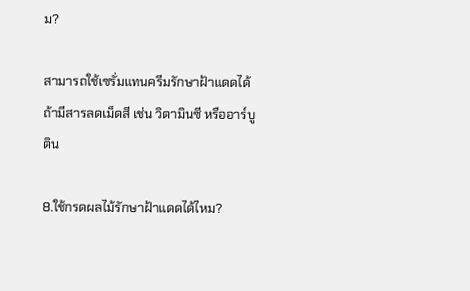ม?

สามารถใช้เซรั่มแทนครีมรักษาฝ้าแดดได้ ถ้ามีสารลดเม็ดสี เช่น วิตามินซี หรืออาร์บูติน

8.ใช้กรดผลไม้รักษาฝ้าแดดได้ไหม?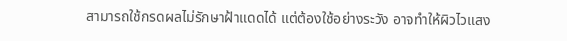สามารถใช้กรดผลไม่รักษาฝ้าแดดได้ แต่ต้องใช้อย่างระวัง อาจทำให้ผิวไวแสง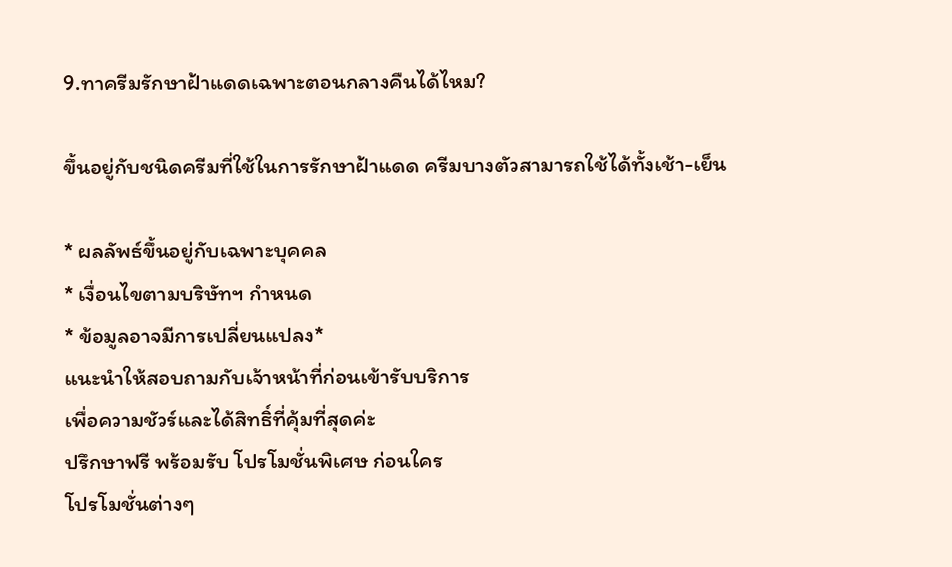9.ทาครีมรักษาฝ้าแดดเฉพาะตอนกลางคืนได้ไหม?

ขึ้นอยู่กับชนิดครีมที่ใช้ในการรักษาฝ้าแดด ครีมบางตัวสามารถใช้ได้ทั้งเช้า-เย็น

* ผลลัพธ์ขึ้นอยู่กับเฉพาะบุคคล
* เงื่อนไขตามบริษัทฯ กำหนด
* ข้อมูลอาจมีการเปลี่ยนแปลง*
แนะนำให้สอบถามกับเจ้าหน้าที่ก่อนเข้ารับบริการ
เพื่อความชัวร์และได้สิทธิ์ที่คุ้มที่สุดค่ะ
ปรึกษาฟรี พร้อมรับ โปรโมชั่นพิเศษ ก่อนใคร
โปรโมชั่นต่างๆ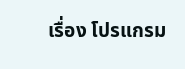เรื่อง โปรแกรม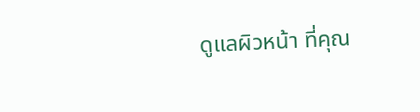ดูแลผิวหน้า ที่คุณ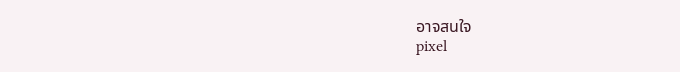อาจสนใจ
pixel